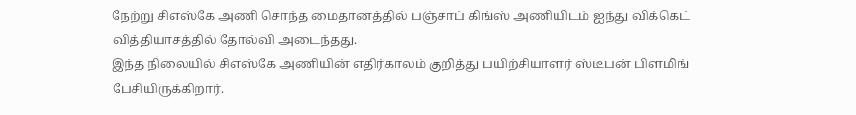நேற்று சிஎஸ்கே அணி சொந்த மைதானத்தில் பஞ்சாப் கிங்ஸ் அணியிடம் ஐந்து விக்கெட் வித்தியாசத்தில் தோல்வி அடைந்தது.
இந்த நிலையில் சிஎஸ்கே அணியின் எதிர்காலம் குறித்து பயிற்சியாளர் ஸ்டீபன் பிளமிங் பேசியிருக்கிறார்.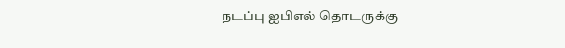நடப்பு ஐபிஎல் தொடருக்கு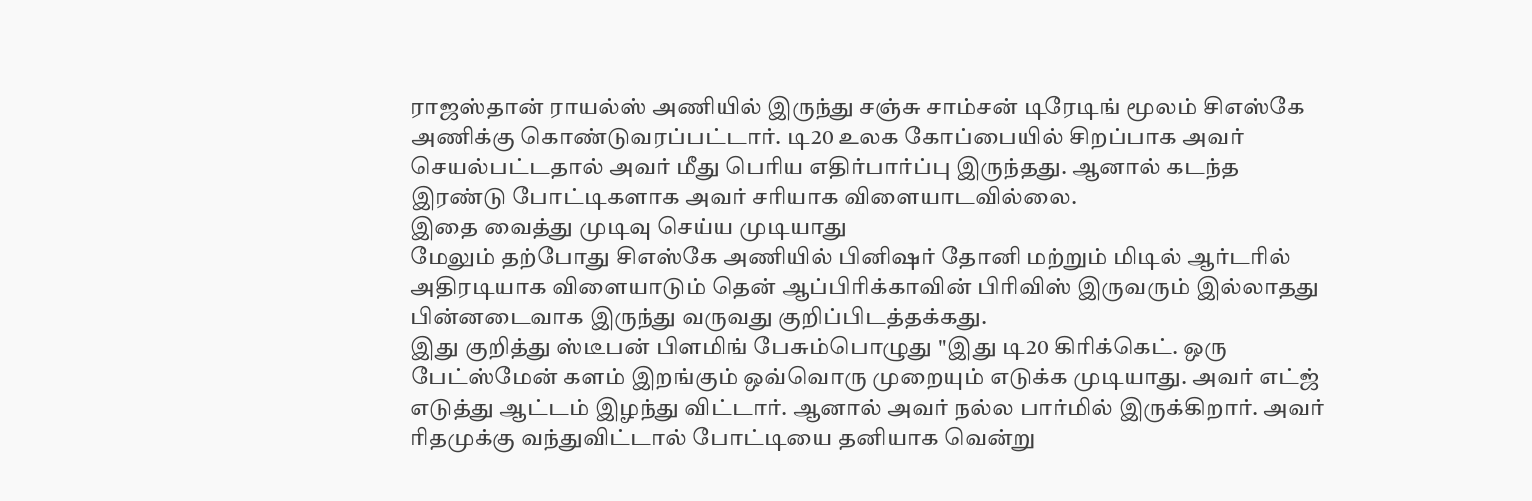ராஜஸ்தான் ராயல்ஸ் அணியில் இருந்து சஞ்சு சாம்சன் டிரேடிங் மூலம் சிஎஸ்கே அணிக்கு கொண்டுவரப்பட்டார். டி20 உலக கோப்பையில் சிறப்பாக அவர் செயல்பட்டதால் அவர் மீது பெரிய எதிர்பார்ப்பு இருந்தது. ஆனால் கடந்த இரண்டு போட்டிகளாக அவர் சரியாக விளையாடவில்லை.
இதை வைத்து முடிவு செய்ய முடியாது
மேலும் தற்போது சிஎஸ்கே அணியில் பினிஷர் தோனி மற்றும் மிடில் ஆர்டரில் அதிரடியாக விளையாடும் தென் ஆப்பிரிக்காவின் பிரிவிஸ் இருவரும் இல்லாதது பின்னடைவாக இருந்து வருவது குறிப்பிடத்தக்கது.
இது குறித்து ஸ்டீபன் பிளமிங் பேசும்பொழுது "இது டி20 கிரிக்கெட். ஒரு பேட்ஸ்மேன் களம் இறங்கும் ஒவ்வொரு முறையும் எடுக்க முடியாது. அவர் எட்ஜ் எடுத்து ஆட்டம் இழந்து விட்டார். ஆனால் அவர் நல்ல பார்மில் இருக்கிறார். அவர் ரிதமுக்கு வந்துவிட்டால் போட்டியை தனியாக வென்று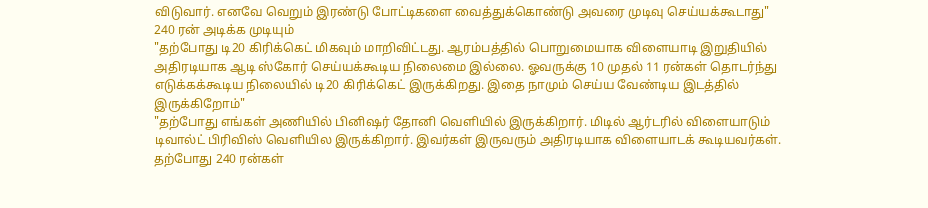விடுவார். எனவே வெறும் இரண்டு போட்டிகளை வைத்துக்கொண்டு அவரை முடிவு செய்யக்கூடாது"
240 ரன் அடிக்க முடியும்
"தற்போது டி20 கிரிக்கெட் மிகவும் மாறிவிட்டது. ஆரம்பத்தில் பொறுமையாக விளையாடி இறுதியில் அதிரடியாக ஆடி ஸ்கோர் செய்யக்கூடிய நிலைமை இல்லை. ஓவருக்கு 10 முதல் 11 ரன்கள் தொடர்ந்து எடுக்கக்கூடிய நிலையில் டி20 கிரிக்கெட் இருக்கிறது. இதை நாமும் செய்ய வேண்டிய இடத்தில் இருக்கிறோம்"
"தற்போது எங்கள் அணியில் பினிஷர் தோனி வெளியில் இருக்கிறார். மிடில் ஆர்டரில் விளையாடும் டிவால்ட் பிரிவிஸ் வெளியில இருக்கிறார். இவர்கள் இருவரும் அதிரடியாக விளையாடக் கூடியவர்கள். தற்போது 240 ரன்கள்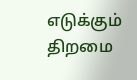எடுக்கும் திறமை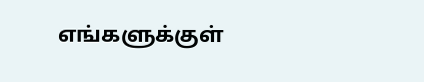எங்களுக்குள்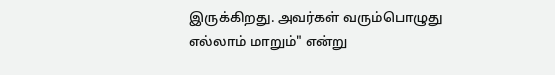இருக்கிறது. அவர்கள் வரும்பொழுது எல்லாம் மாறும்" என்று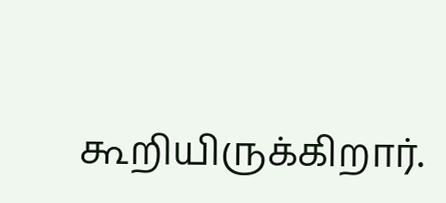கூறியிருக்கிறார்.